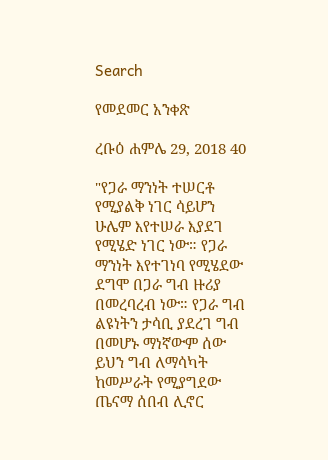Search

የመደመር አንቀጽ

ረቡዕ ሐምሌ 29, 2018 40

"የጋራ ማንነት ተሠርቶ የሚያልቅ ነገር ሳይሆን ሁሌም እየተሠራ እያደገ የሚሄድ ነገር ነው። የጋራ ማንነት እየተገነባ የሚሄደው ደግሞ በጋራ ግብ ዙሪያ በመረባረብ ነው። የጋራ ግብ ልዩነትን ታሳቢ ያደረገ ግብ በመሆኑ ማነኛውም ሰው ይህን ግብ ለማሳካት ከመሥራት የሚያግደው ጤናማ ሰበብ ሊኖር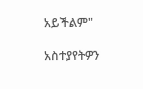አይችልም"

አስተያየትዎን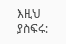እዚህ ያስፍሩ: